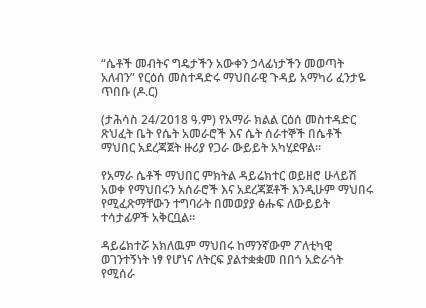“ሴቶች መብትና ግዴታችን አውቀን ኃላፊነታችን መወጣት አለብን” የርዕሰ መስተዳድሩ ማህበራዊ ጉዳይ አማካሪ ፈንታዬ ጥበቡ (ዶ.ር)

(ታሕሳስ 24/2018 ዓ.ም) የአማራ ክልል ርዕሰ መስተዳድር ጽህፈት ቤት የሴት አመራሮች እና ሴት ሰራተኞች በሴቶች ማህበር አደረጃጀት ዙሪያ የጋራ ውይይት አካሂደዋል፡፡

የአማራ ሴቶች ማህበር ምክትል ዳይሬክተር ወይዘሮ ሁላይሽ አወቀ የማህበሩን አሰራሮች እና አደረጃጀቶች እንዲሁም ማህበሩ የሚፈጽማቸውን ተግባራት በመወያያ ፅሑፍ ለውይይት ተሳታፊዎች አቅርቧል።

ዳይሬክተሯ አክለዉም ማህበሩ ከማንኛውም ፖለቲካዊ ወገንተኝነት ነፃ የሆነና ለትርፍ ያልተቋቋመ በበጎ አድራጎት የሚሰራ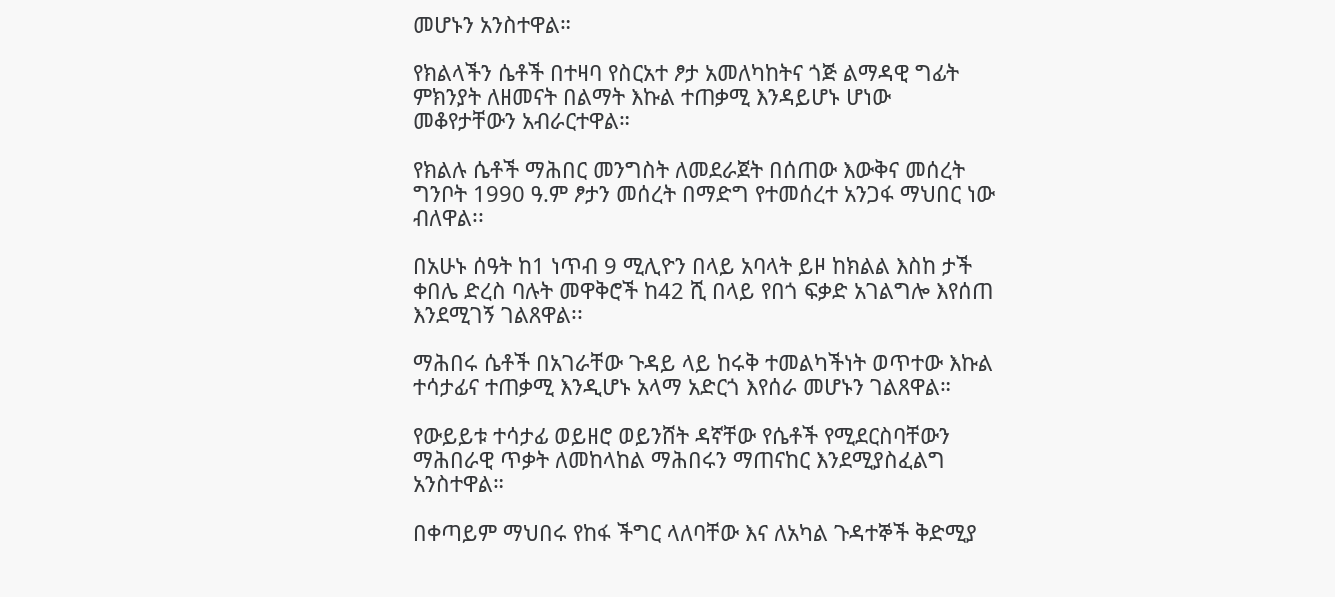መሆኑን አንስተዋል።

የክልላችን ሴቶች በተዛባ የስርአተ ፆታ አመለካከትና ጎጅ ልማዳዊ ግፊት ምክንያት ለዘመናት በልማት እኩል ተጠቃሚ እንዳይሆኑ ሆነው መቆየታቸውን አብራርተዋል።

የክልሉ ሴቶች ማሕበር መንግስት ለመደራጀት በሰጠው እውቅና መሰረት ግንቦት 1990 ዓ.ም ፆታን መሰረት በማድግ የተመሰረተ አንጋፋ ማህበር ነው ብለዋል፡፡

በአሁኑ ሰዓት ከ1 ነጥብ 9 ሚሊዮን በላይ አባላት ይዞ ከክልል እስከ ታች ቀበሌ ድረስ ባሉት መዋቅሮች ከ42 ሺ በላይ የበጎ ፍቃድ አገልግሎ እየሰጠ እንደሚገኝ ገልጸዋል፡፡

ማሕበሩ ሴቶች በአገራቸው ጉዳይ ላይ ከሩቅ ተመልካችነት ወጥተው እኩል ተሳታፊና ተጠቃሚ እንዲሆኑ አላማ አድርጎ እየሰራ መሆኑን ገልጸዋል።

የውይይቱ ተሳታፊ ወይዘሮ ወይንሸት ዳኛቸው የሴቶች የሚደርስባቸውን ማሕበራዊ ጥቃት ለመከላከል ማሕበሩን ማጠናከር እንደሚያስፈልግ አንስተዋል።

በቀጣይም ማህበሩ የከፋ ችግር ላለባቸው እና ለአካል ጉዳተኞች ቅድሚያ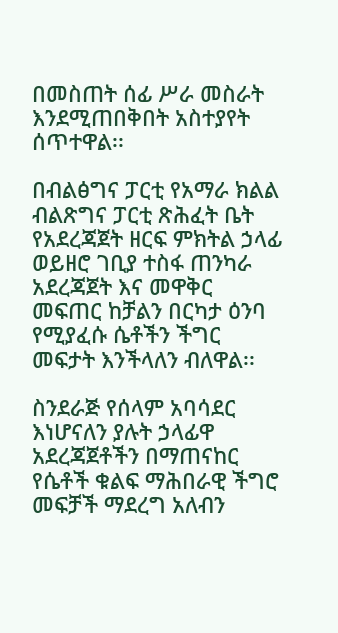በመስጠት ሰፊ ሥራ መስራት እንደሚጠበቅበት አስተያየት ሰጥተዋል፡፡

በብልፅግና ፓርቲ የአማራ ክልል ብልጽግና ፓርቲ ጽሕፈት ቤት የአደረጃጀት ዘርፍ ምክትል ኃላፊ ወይዘሮ ገቢያ ተስፋ ጠንካራ አደረጃጀት እና መዋቅር መፍጠር ከቻልን በርካታ ዕንባ የሚያፈሱ ሴቶችን ችግር መፍታት እንችላለን ብለዋል፡፡

ስንደራጅ የሰላም አባሳደር እነሆናለን ያሉት ኃላፊዋ አደረጃጀቶችን በማጠናከር የሴቶች ቁልፍ ማሕበራዊ ችግሮ መፍቻች ማደረግ አለብን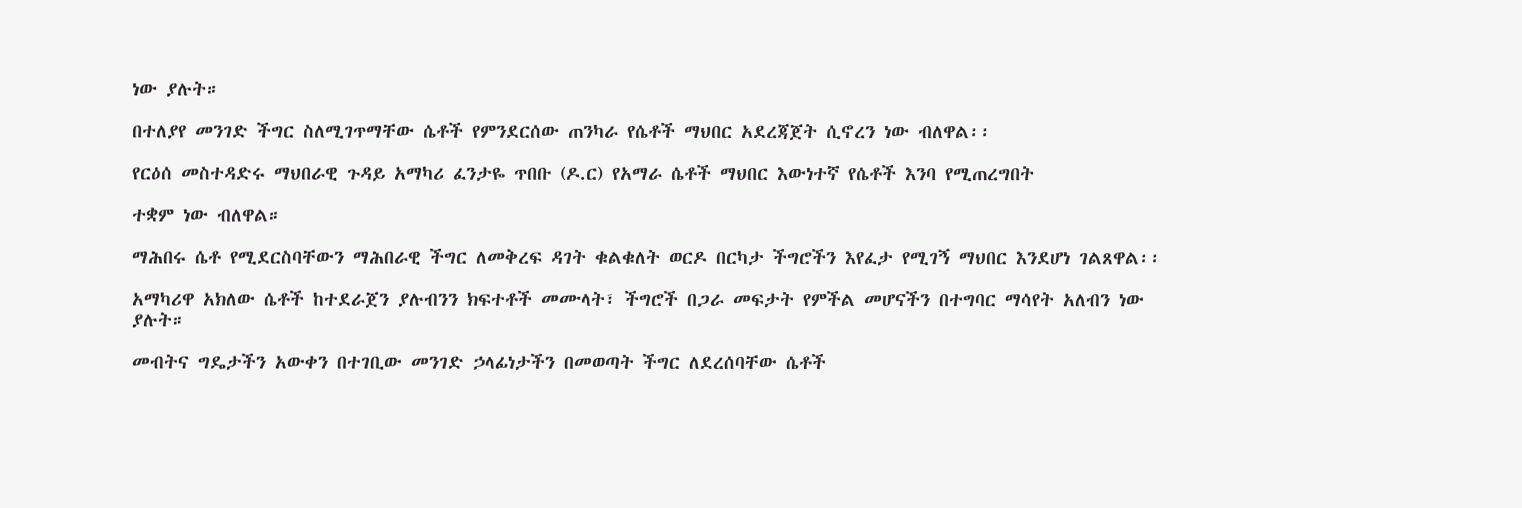ነው ያሉት።

በተለያየ መንገድ ችግር ስለሚገጥማቸው ሴቶች የምንደርሰው ጠንካራ የሴቶች ማህበር አደረጃጀት ሲኖረን ነው ብለዋል፡፡

የርዕሰ መስተዳድሩ ማህበራዊ ጉዳይ አማካሪ ፈንታዬ ጥበቡ (ዶ.ር) የአማራ ሴቶች ማህበር እውነተኛ የሴቶች እንባ የሚጠረግበት

ተቋም ነው ብለዋል።

ማሕበሩ ሴቶ የሚደርስባቸውን ማሕበራዊ ችግር ለመቅረፍ ዳገት ቁልቁለት ወርዶ በርካታ ችግሮችን እየፈታ የሚገኝ ማህበር እንደሆነ ገልጸዋል፡፡

አማካሪዋ አክለው ሴቶች ከተደራጀን ያሉብንን ክፍተቶች መሙላት፣ ችግሮች በጋራ መፍታት የምችል መሆናችን በተግባር ማሳየት አለብን ነው ያሉት።

መብትና ግዴታችን አውቀን በተገቢው መንገድ ኃላፊነታችን በመወጣት ችግር ለደረሰባቸው ሴቶች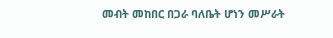መብት መከበር በጋራ ባለቤት ሆነን መሥራት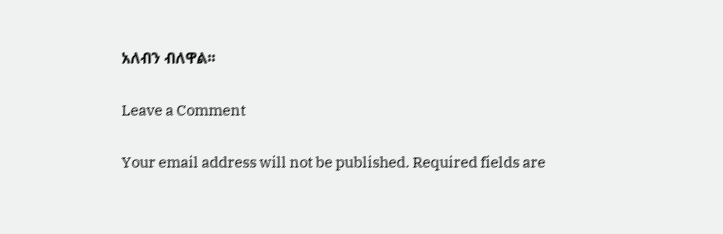አለብን ብለዋል፡፡

Leave a Comment

Your email address will not be published. Required fields are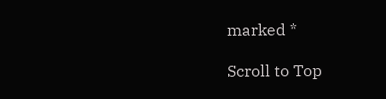marked *

Scroll to Top